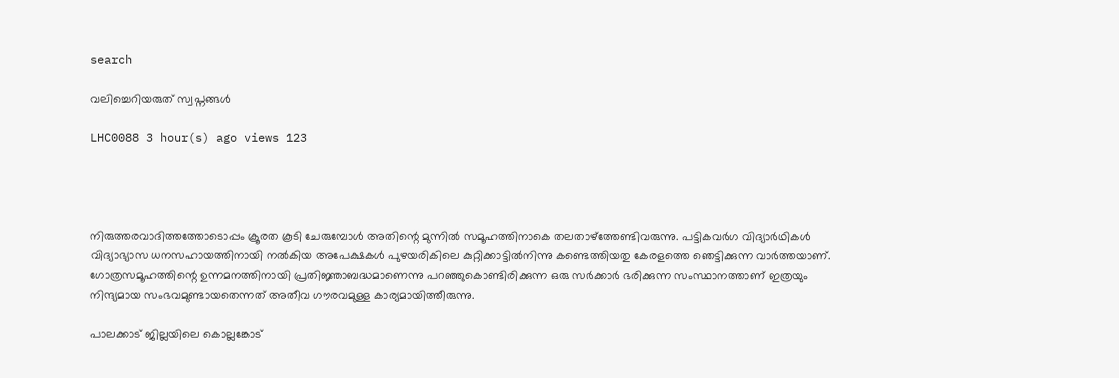search

വലിച്ചെറിയരുത് സ്വപ്നങ്ങൾ

LHC0088 3 hour(s) ago views 123




നിരുത്തരവാദിത്തത്തോടെ‍ാപ്പം ക്രൂരത കൂടി ചേരുമ്പോൾ അതിന്റെ മുന്നിൽ സമൂഹത്തിനാകെ തലതാഴ്ത്തേണ്ടിവരുന്നു. പട്ടികവർഗ വിദ്യാർഥികൾ വിദ്യാഭ്യാസ ധനസഹായത്തിനായി നൽകിയ അപേക്ഷകൾ പുഴയരികിലെ കുറ്റിക്കാട്ടിൽനിന്നു കണ്ടെത്തിയതു കേരളത്തെ ഞെട്ടിക്കുന്ന വാർത്തയാണ്. ഗോത്രസമൂഹത്തിന്റെ ഉന്നമനത്തിനായി പ്രതിജ്ഞാബദ്ധമാണെന്നു പറഞ്ഞുകെ‍ാണ്ടിരിക്കുന്ന ഒരു സർക്കാർ ഭരിക്കുന്ന സംസ്ഥാനത്താണ് ഇത്രയും നിന്ദ്യമായ സംഭവമുണ്ടായതെന്നത് അതീവ ഗൗരവമുള്ള കാര്യമായിത്തീരുന്നു.

പാലക്കാട് ജില്ലയിലെ കൊല്ലങ്കോട്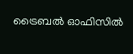ട്രൈബൽ ഓഫിസിൽ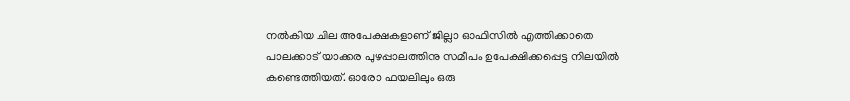നൽകിയ ചില അപേക്ഷകളാണ് ജില്ലാ ഓഫിസിൽ എത്തിക്കാതെ പാലക്കാട് യാക്കര പുഴപ്പാലത്തിനു സമീപം ഉപേക്ഷിക്കപ്പെട്ട നിലയിൽ കണ്ടെത്തിയത്. ഓരോ ഫയലിലും ഒരു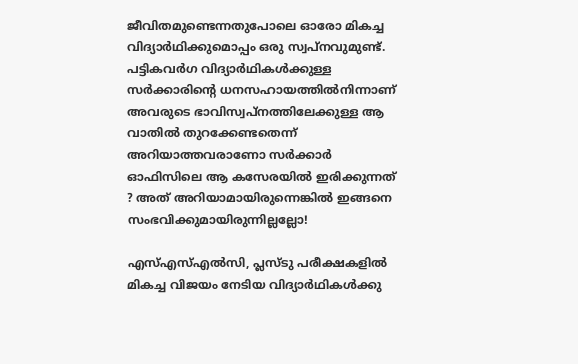ജീവിതമുണ്ടെന്നതുപോലെ ഓരോ മികച്ച വിദ്യാർഥിക്കുമൊപ്പം ഒരു സ്വപ്നവുമുണ്ട്. പട്ടികവർഗ വിദ്യാർഥികൾക്കുള്ള സർക്കാരിന്റെ ധനസഹായത്തിൽനിന്നാണ് അവരുടെ ഭാവിസ്വപ്നത്തിലേക്കുള്ള ആ വാതിൽ തുറക്കേണ്ടതെന്ന് അറിയാത്തവരാണോ സർക്കാർ ഓഫിസിലെ ആ കസേരയിൽ ഇരിക്കുന്നത് ? അത് അറിയാമായിരുന്നെങ്കിൽ ഇങ്ങനെ സംഭവിക്കുമായിരുന്നില്ലല്ലോ!

എസ്എസ്എൽസി, പ്ലസ്ടു പരീക്ഷകളിൽ മികച്ച വിജയം നേടിയ വിദ്യാർഥികൾക്കു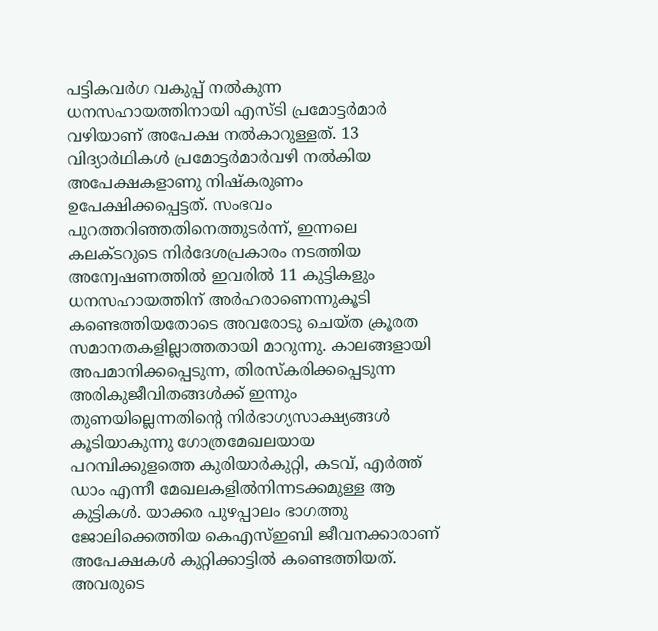പട്ടികവർഗ വകുപ്പ് നൽകുന്ന ധനസഹായത്തിനായി എസ്ടി പ്രമോട്ടർമാർ വഴിയാണ് അപേക്ഷ നൽകാറുള്ളത്. 13 വിദ്യാർഥികൾ പ്രമോട്ടർമാർവഴി നൽകിയ അപേക്ഷകളാണു നിഷ്കരുണം ഉപേക്ഷിക്കപ്പെട്ടത്. സംഭവം പുറത്തറിഞ്ഞതിനെത്തുടർന്ന്, ഇന്നലെ കലക്ടറുടെ നിർദേശപ്രകാരം നടത്തിയ അന്വേഷണത്തിൽ ഇവരിൽ 11 കുട്ടികളും ധനസഹായത്തിന് അർഹരാണെന്നുകൂടി കണ്ടെത്തിയതോടെ അവരോടു ചെയ്ത ക്രൂരത സമാനതകളില്ലാത്തതായി മാറുന്നു. കാലങ്ങളായി അപമാനിക്കപ്പെടുന്ന, തിരസ്കരിക്കപ്പെടുന്ന അരികുജീവിതങ്ങൾക്ക് ഇന്നും തുണയില്ലെന്നതിന്റെ നിർഭാഗ്യസാക്ഷ്യങ്ങൾ കൂടിയാകുന്നു ഗോത്രമേഖലയായ പറമ്പിക്കുളത്തെ കുരിയാർകുറ്റി, കടവ്, എർത്ത് ഡാം എന്നീ മേഖലകളിൽനിന്നടക്കമുള്ള ആ കുട്ടികൾ. യാക്കര പുഴപ്പാലം ഭാഗത്തു ജോലിക്കെത്തിയ കെഎസ്ഇബി ജീവനക്കാരാണ് അപേക്ഷകൾ കുറ്റിക്കാട്ടിൽ കണ്ടെത്തിയത്. അവരുടെ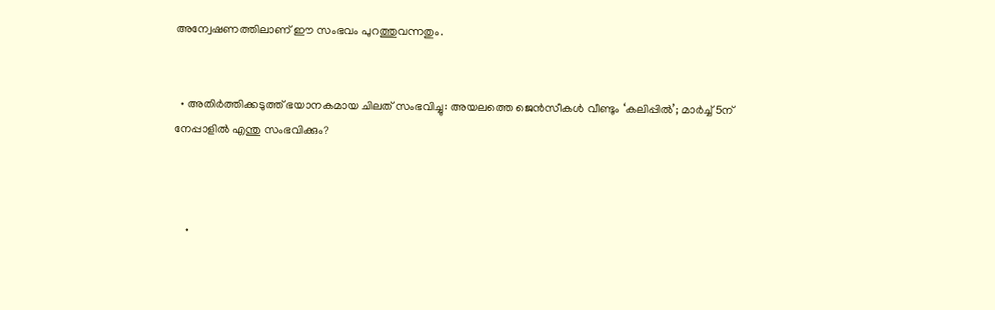അന്വേഷണത്തിലാണ് ഈ സംഭവം പുറത്തുവന്നതും.


  • അതിർത്തിക്കടുത്ത് ഭയാനകമായ ചിലത് സംഭവിച്ചു: അയലത്തെ ജെൻസീകൾ വീണ്ടും ‘കലിപ്പിൽ’; മാർച്ച് 5ന് നേപ്പാളിൽ എന്തു സംഭവിക്കും?



    •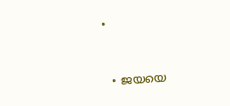•


  • ജയയെ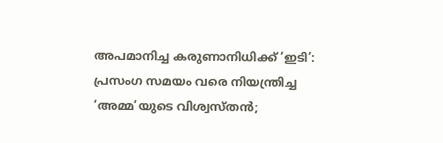അപമാനിച്ച കരുണാനിധിക്ക് ‘ഇടി’: പ്രസംഗ സമയം വരെ നിയന്ത്രിച്ച ‘അമ്മ’യുടെ വിശ്വസ്തൻ;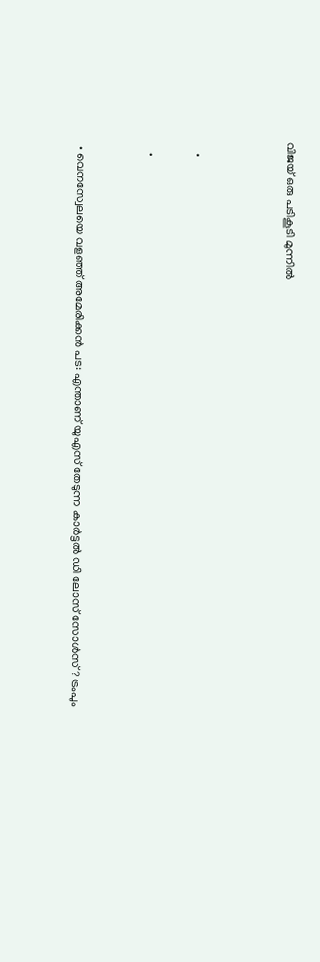വിജയ്‌ ഒരു പടികൂടി മുന്നിൽ



    •

    •


  • വെനസ്വേലയെ വളഞ്ഞ് അമേരിക്കൻ പട: എന്താണ് യുഎസ് തേടുന്ന കാർട്ടൽ ഡി ലോസ് സോൾസ്? ട്രംപും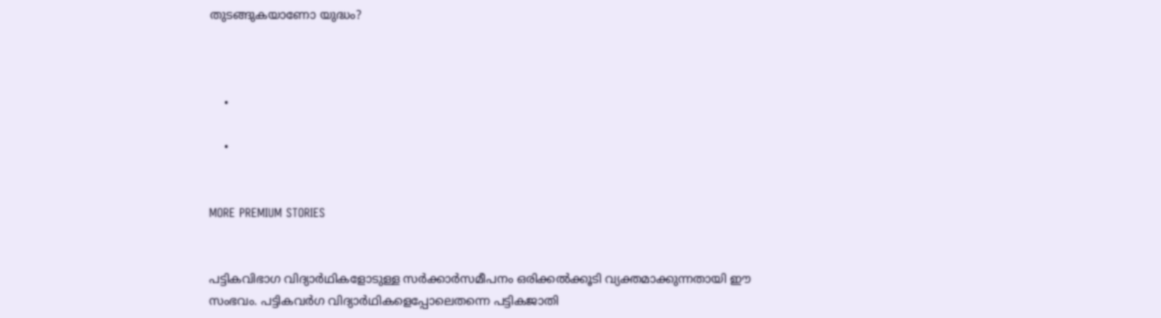തുടങ്ങുകയാണോ യുദ്ധം?



    •

    •


MORE PREMIUM STORIES


പട്ടികവിഭാഗ വിദ്യാർഥികളോടുള്ള സർക്കാർസമീപനം ഒരിക്കൽക്കൂടി വ്യക്തമാക്കുന്നതായി ഈ സംഭവം. പട്ടികവർഗ വിദ്യാർഥികളെപ്പോലെതന്നെ പട്ടികജാതി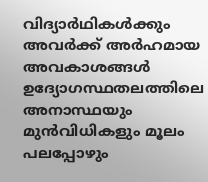വിദ്യാർഥികൾക്കും അവർക്ക് അർഹമായ അവകാശങ്ങൾ ഉദ്യോഗസ്ഥതലത്തിലെ അനാസ്ഥയും മുൻവിധികളും മൂലം പലപ്പോഴും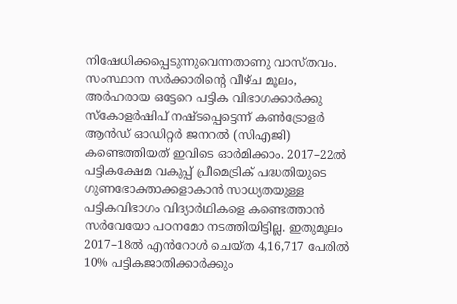നിഷേധിക്കപ്പെടുന്നുവെന്നതാണു വാസ്തവം. സംസ്ഥാന സർക്കാരിന്റെ വീഴ്ച മൂലം, അർഹരായ ഒട്ടേറെ പട്ടിക വിഭാഗക്കാർക്കു സ്കോളർഷിപ് നഷ്ടപ്പെട്ടെന്ന് കൺട്രോളർ ആൻഡ് ഓഡിറ്റർ ജനറൽ (സിഎജി) കണ്ടെത്തിയത് ഇവിടെ ഓർമിക്കാം. 2017–22ൽ പട്ടികക്ഷേമ വകുപ്പ് പ്രീമെട്രിക് പദ്ധതിയുടെ ഗുണഭോക്താക്കളാകാൻ സാധ്യതയുള്ള പട്ടികവിഭാഗം വിദ്യാർഥികളെ കണ്ടെത്താൻ സർവേയോ പഠനമോ നടത്തിയിട്ടില്ല. ഇതുമൂലം 2017–18ൽ എൻറോൾ ചെയ്ത 4,16,717 പേരിൽ 10% പട്ടികജാതിക്കാർക്കും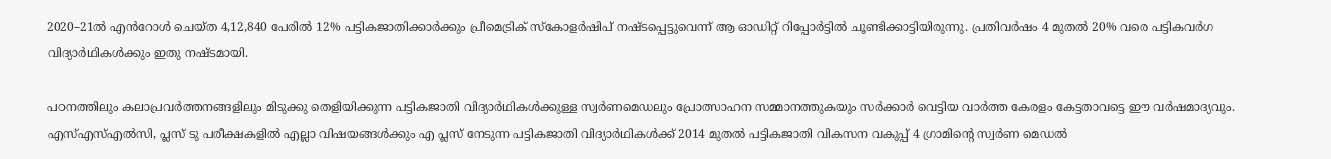2020–21ൽ എൻറോൾ ചെയ്ത 4,12,840 പേരിൽ 12% പട്ടികജാതിക്കാർക്കും പ്രീമെട്രിക് സ്കോളർഷിപ് നഷ്ടപ്പെട്ടുവെന്ന് ആ ഓഡിറ്റ് റിപ്പോർട്ടിൽ ചൂണ്ടിക്കാട്ടിയിരുന്നു. പ്രതിവർഷം 4 മുതൽ 20% വരെ പട്ടികവർഗ വിദ്യാർഥികൾക്കും ഇതു നഷ്ടമായി.

പഠനത്തിലും കലാപ്രവർത്തനങ്ങളിലും മിടുക്കു തെളിയിക്കുന്ന പട്ടികജാതി വിദ്യാർഥികൾക്കുള്ള സ്വർണമെഡലും പ്രോത്സാഹന സമ്മാനത്തുകയും സർക്കാർ വെട്ടിയ വാർത്ത കേരളം കേട്ടതാവട്ടെ ഈ വർഷമാദ്യവും. എസ്എസ്എൽ‍സി, പ്ലസ് ടു പരീക്ഷകളിൽ എല്ലാ വിഷയങ്ങൾക്കും എ പ്ലസ് നേടുന്ന പട്ടികജാതി വിദ്യാർഥികൾക്ക് 2014 മുതൽ പട്ടികജാതി വികസന വകുപ്പ് 4 ഗ്രാമിന്റെ സ്വർണ മെഡൽ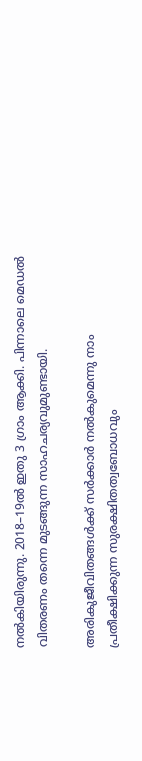നൽകിയിരുന്നു. 2018–19ൽ ഇതു 3 ഗ്രാം ആക്കി. പിന്നാലെ മെ‍‍ഡൽ വിതരണം തന്നെ മുടങ്ങുന്ന സാഹചര്യവുമുണ്ടായി.

അരികുജീവിതങ്ങൾക്ക് സർക്കാർ നൽകുമെന്നു നാം പ്രതീക്ഷിക്കുന്ന സുരക്ഷിതത്വബോധവും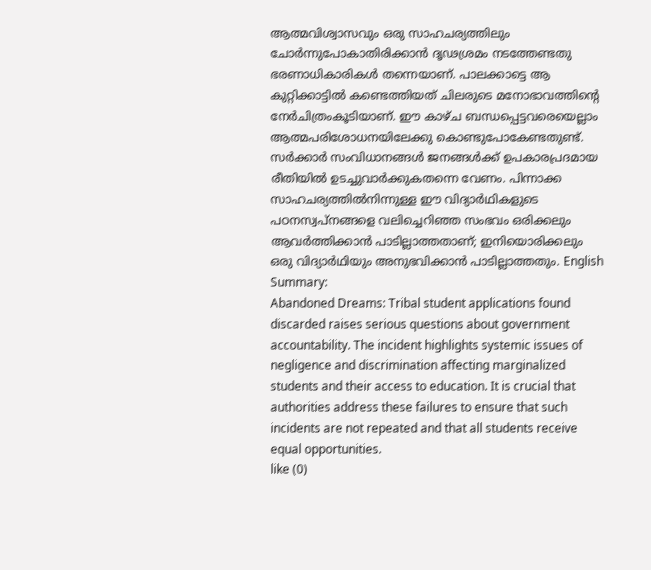ആത്മവിശ്വാസവും ഒരു സാഹചര്യത്തിലും ചോർന്നുപോകാതിരിക്കാൻ ദൃഢശ്രമം നടത്തേണ്ടതു ഭരണാധികാരികൾ തന്നെയാണ്. പാലക്കാട്ടെ ആ കുറ്റിക്കാട്ടിൽ കണ്ടെത്തിയത് ചിലരുടെ മനോഭാവത്തിന്റെ നേർചിത്രംകൂടിയാണ്. ഈ കാഴ്ച ബന്ധപ്പെട്ടവരെയെല്ലാം ആത്മപരിശോധനയിലേക്കു കൊണ്ടുപോകേണ്ടതുണ്ട്. സർക്കാർ സംവിധാനങ്ങൾ ജനങ്ങൾക്ക് ഉപകാരപ്രദമായ രീതിയിൽ ഉടച്ചുവാർക്കുകതന്നെ വേണം. പിന്നാക്ക സാഹചര്യത്തിൽനിന്നുള്ള ഈ വിദ്യാർഥികളുടെ പഠനസ്വപ്നങ്ങളെ വലിച്ചെറിഞ്ഞ സംഭവം ഒരിക്കലും ആവർത്തിക്കാൻ പാടില്ലാത്തതാണ്; ഇനിയൊരിക്കലും ഒരു വിദ്യാർഥിയും അനുഭവിക്കാൻ പാടില്ലാത്തതും. English Summary:
Abandoned Dreams: Tribal student applications found discarded raises serious questions about government accountability. The incident highlights systemic issues of negligence and discrimination affecting marginalized students and their access to education. It is crucial that authorities address these failures to ensure that such incidents are not repeated and that all students receive equal opportunities.
like (0)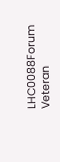LHC0088Forum Veteran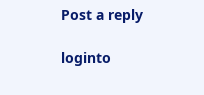Post a reply

loginto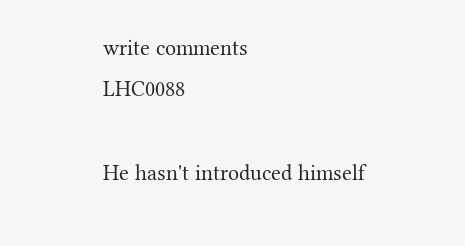write comments
LHC0088

He hasn't introduced himself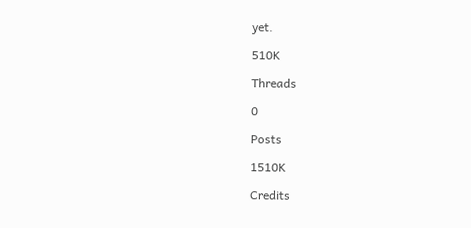yet.

510K

Threads

0

Posts

1510K

Credits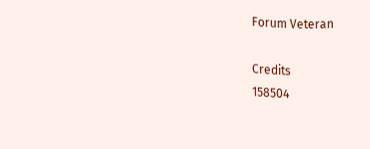Forum Veteran

Credits
158504